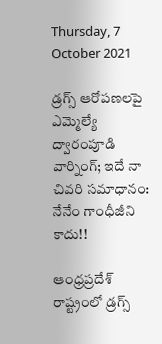Thursday, 7 October 2021

డ్రగ్స్ ఆరోపణలపై ఎమ్మెల్యే ద్వారంపూడి వార్నింగ్; ఇదే నా చివరి సమాధానం: నేనేం గాంధీజీని కాదు!!

ఆంధ్రప్రదేశ్ రాష్ట్రంలో డ్రగ్స్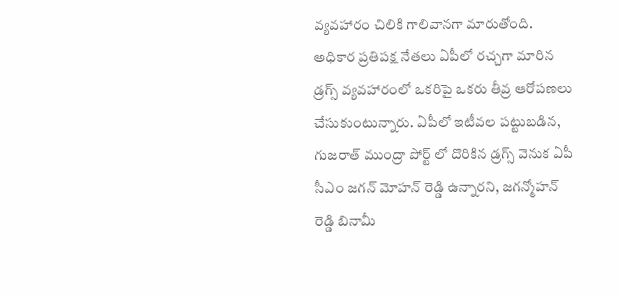వ్యవహారం చిలికి గాలివానగా మారుతోంది. అధికార ప్రతిపక్ష నేతలు ఏపీలో రచ్చగా మారిన డ్రగ్స్ వ్యవహారంలో ఒకరిపై ఒకరు తీవ్ర ఆరోపణలు చేసుకుంటున్నారు. ఏపీలో ఇటీవల పట్టుబడిన, గుజరాత్ ముంద్రా పోర్ట్ లో దొరికిన డ్రగ్స్ వెనుక ఏపీ సీఎం జగన్ మోహన్ రెడ్డి ఉన్నారని, జగన్మోహన్ రెడ్డి బినామీ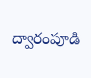ద్వారంపూడి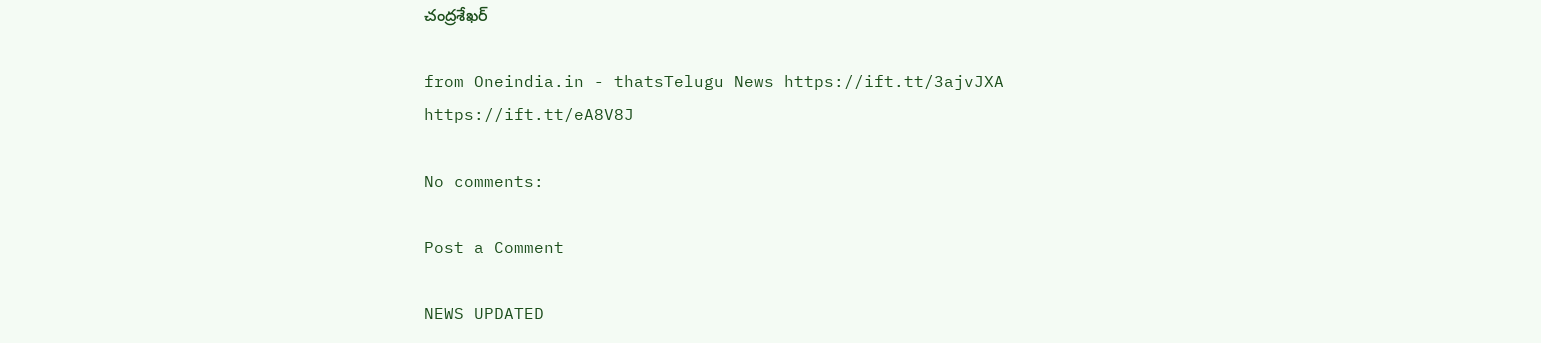చంద్రశేఖర్

from Oneindia.in - thatsTelugu News https://ift.tt/3ajvJXA
https://ift.tt/eA8V8J

No comments:

Post a Comment

NEWS UPDATED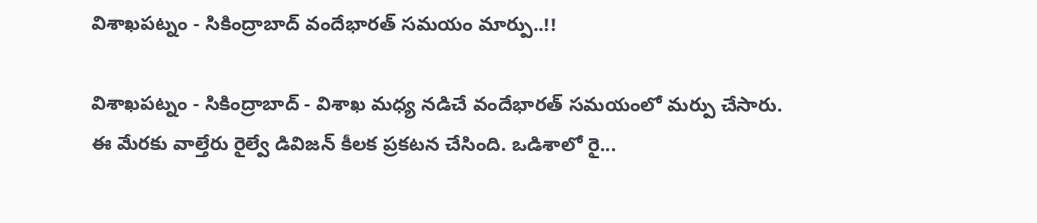విశాఖపట్నం - సికింద్రాబాద్ వందేభారత్ సమయం మార్పు..!!

విశాఖపట్నం - సికింద్రాబాద్ - విశాఖ మధ్య నడిచే వందేభారత్ సమయంలో మర్పు చేసారు. ఈ మేరకు వాల్తేరు రైల్వే డివిజన్ కీలక ప్రకటన చేసింది. ఒడిశాలో రై...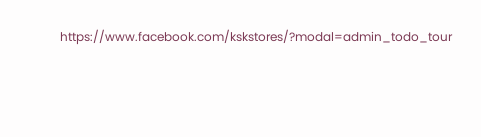https://www.facebook.com/kskstores/?modal=admin_todo_tour